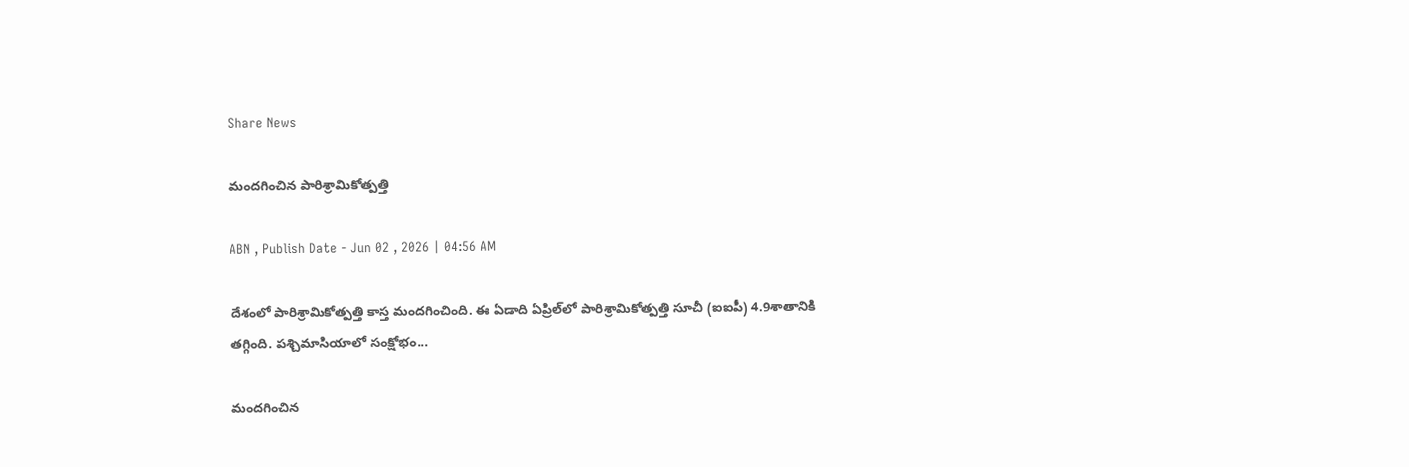Share News

మందగించిన పారిశ్రామికోత్పత్తి

ABN , Publish Date - Jun 02 , 2026 | 04:56 AM

దేశంలో పారిశ్రామికోత్పత్తి కాస్త మందగించింది. ఈ ఏడాది ఏప్రిల్‌లో పారిశ్రామికోత్పత్తి సూచీ (ఐఐపీ) 4.9శాతానికి తగ్గింది. పశ్చిమాసియాలో సంక్షోభం...

మందగించిన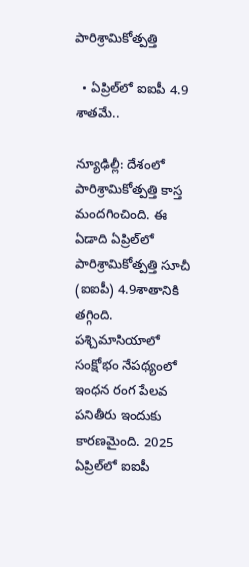పారిశ్రామికోత్పత్తి

  • ఏప్రిల్‌లో ఐఐపీ 4.9 శాతమే..

న్యూఢిల్లీ: దేశంలో పారిశ్రామికోత్పత్తి కాస్త మందగించింది. ఈ ఏడాది ఏప్రిల్‌లో పారిశ్రామికోత్పత్తి సూచీ (ఐఐపీ) 4.9శాతానికి తగ్గింది. పశ్చిమాసియాలో సంక్షోభం నేపథ్యంలో ఇంధన రంగ పేలవ పనితీరు ఇందుకు కారణమైంది. 2025 ఏప్రిల్‌లో ఐఐపీ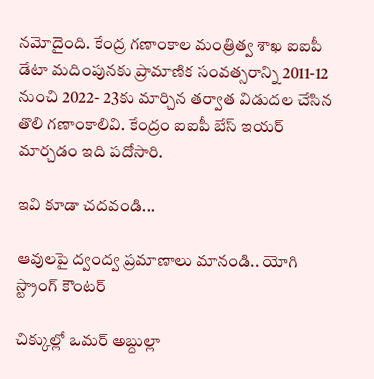నమోదైంది. కేంద్ర గణాంకాల మంత్రిత్వ శాఖ ఐఐపీ డేటా మదింపునకు ప్రామాణిక సంవత్సరాన్ని 2011-12 నుంచి 2022- 23కు మార్చిన తర్వాత విడుదల చేసిన తొలి గణాంకాలివి. కేంద్రం ఐఐపీ బేస్‌ ఇయర్‌ మార్చడం ఇది పదోసారి.

ఇవి కూడా చదవండి...

ఆవులపై ద్వంద్వ ప్రమాణాలు మానండి.. యోగి స్ట్రాంగ్ కౌంటర్

చిక్కుల్లో ఒమర్ అబ్దుల్లా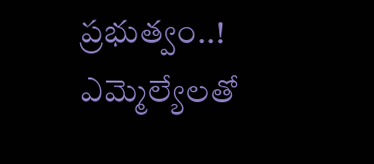ప్రభుత్వం..! ఎమ్మెల్యేలతో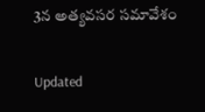3న అత్యవసర సమావేశం

Updated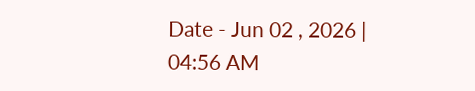Date - Jun 02 , 2026 | 04:56 AM